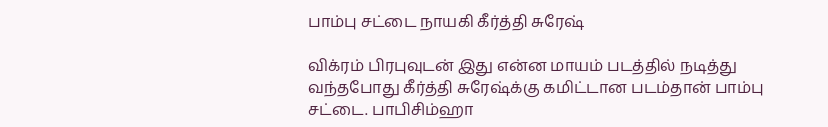பாம்பு சட்டை நாயகி கீர்த்தி சுரேஷ்

விக்ரம் பிரபுவுடன் இது என்ன மாயம் படத்தில் நடித்து வந்தபோது கீர்த்தி சுரேஷ்க்கு கமிட்டான படம்தான் பாம்பு சட்டை. பாபிசிம்ஹா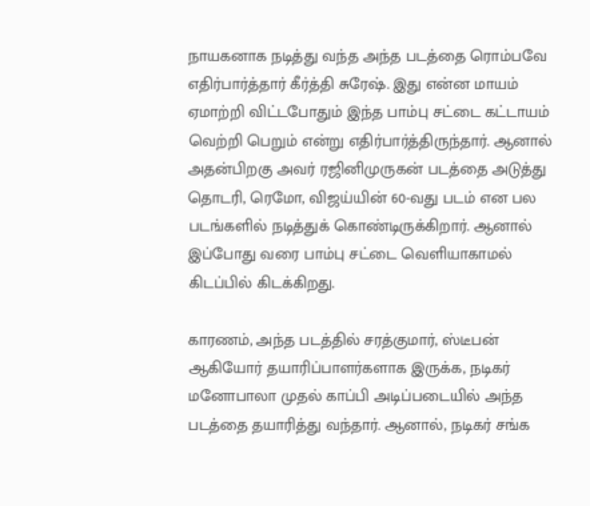நாயகனாக நடித்து வந்த அந்த படத்தை ரொம்பவே
எதிர்பார்த்தார் கீர்த்தி சுரேஷ். இது என்ன மாயம் ஏமாற்றி விட்டபோதும் இந்த பாம்பு சட்டை கட்டாயம் வெற்றி பெறும் என்று எதிர்பார்த்திருந்தார். ஆனால் அதன்பிறகு அவர் ரஜினிமுருகன் படத்தை அடுத்து தொடரி, ரெமோ, விஜய்யின் 60-வது படம் என பல படங்களில் நடித்துக் கொண்டிருக்கிறார். ஆனால் இப்போது வரை பாம்பு சட்டை வெளியாகாமல் கிடப்பில் கிடக்கிறது.

காரணம், அந்த படத்தில் சரத்குமார், ஸ்டீபன் ஆகியோர் தயாரிப்பாளர்களாக இருக்க, நடிகர் மனோபாலா முதல் காப்பி அடிப்படையில் அந்த படத்தை தயாரித்து வந்தார். ஆனால், நடிகர் சங்க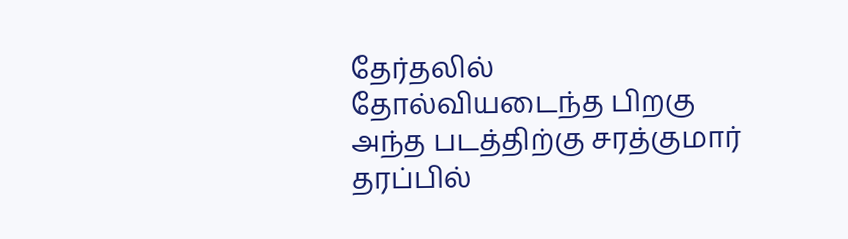தேர்தலில் தோல்வியடைந்த பிறகு அந்த படத்திற்கு சரத்குமார் தரப்பில்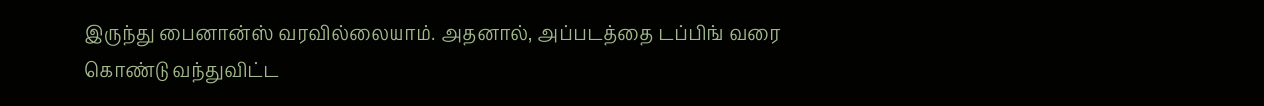இருந்து பைனான்ஸ் வரவில்லையாம். அதனால், அப்படத்தை டப்பிங் வரை கொண்டு வந்துவிட்ட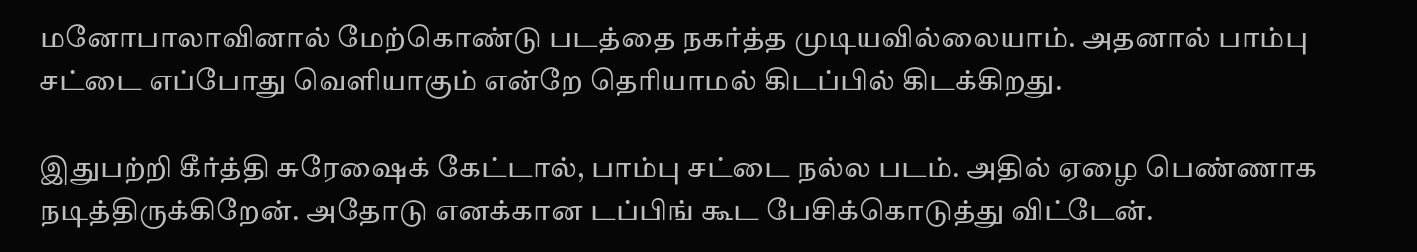மனோபாலாவினால் மேற்கொண்டு படத்தை நகர்த்த முடியவில்லையாம். அதனால் பாம்பு சட்டை எப்போது வெளியாகும் என்றே தெரியாமல் கிடப்பில் கிடக்கிறது.

இதுபற்றி கீர்த்தி சுரேஷைக் கேட்டால், பாம்பு சட்டை நல்ல படம். அதில் ஏழை பெண்ணாக நடித்திருக்கிறேன். அதோடு எனக்கான டப்பிங் கூட பேசிக்கொடுத்து விட்டேன்.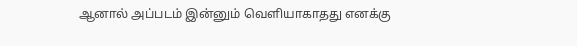ஆனால் அப்படம் இன்னும் வெளியாகாதது எனக்கு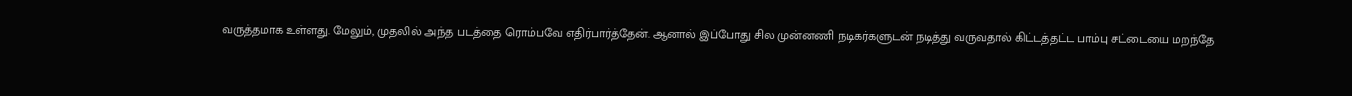வருத்தமாக உள்ளது. மேலும், முதலில் அந்த படத்தை ரொம்பவே எதிர்பார்த்தேன். ஆனால் இப்போது சில முன்னணி நடிகர்களுடன் நடித்து வருவதால் கிட்டத்தட்ட பாம்பு சட்டையை மறந்தே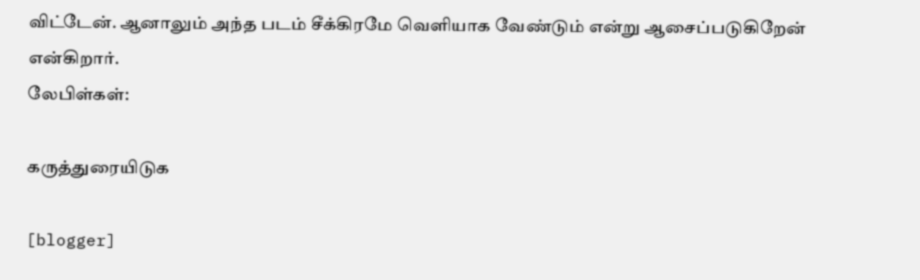விட்டேன். ஆனாலும் அந்த படம் சீக்கிரமே வெளியாக வேண்டும் என்று ஆசைப்படுகிறேன் என்கிறார்.
லேபிள்கள்:

கருத்துரையிடுக

[blogger]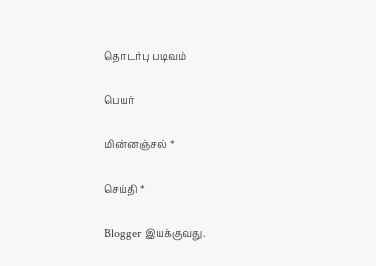தொடர்பு படிவம்

பெயர்

மின்னஞ்சல் *

செய்தி *

Blogger இயக்குவது.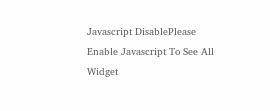Javascript DisablePlease Enable Javascript To See All Widget